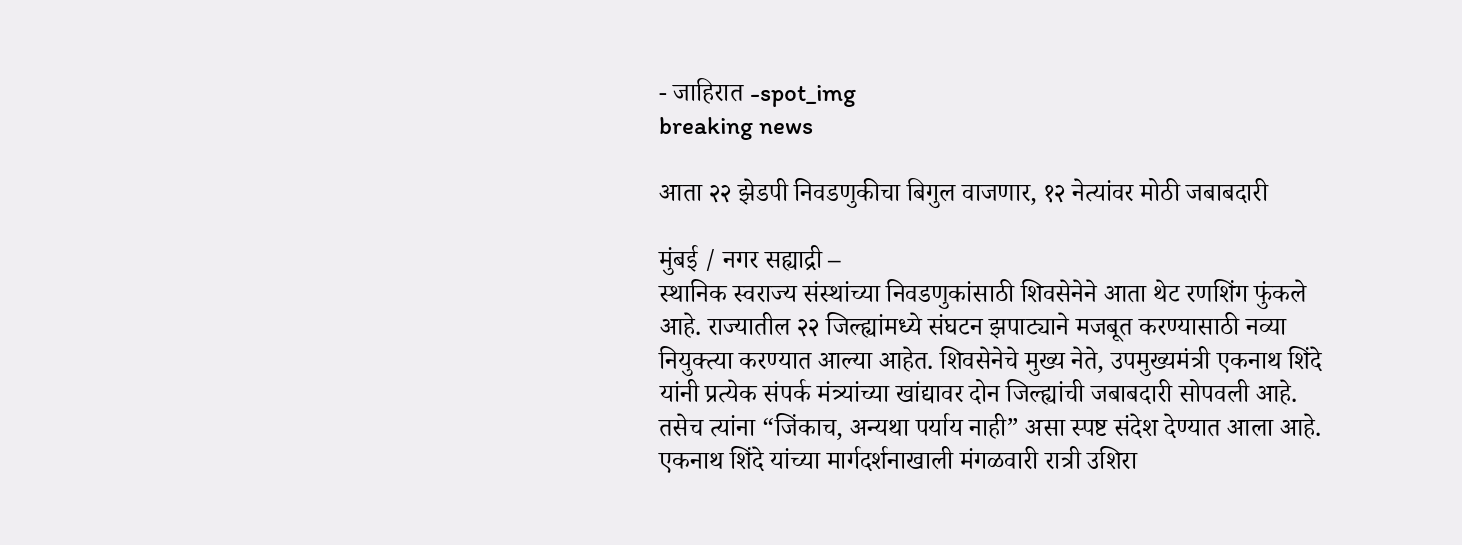- जाहिरात -spot_img
breaking news

आता २२ झेडपी निवडणुकीचा बिगुल वाजणार, १२ नेत्यांवर मोठी जबाबदारी

मुंबई / नगर सह्याद्री –
स्थानिक स्वराज्य संस्थांच्या निवडणुकांसाठी शिवसेनेने आता थेट रणशिंग फुंकले आहे. राज्यातील २२ जिल्ह्यांमध्ये संघटन झपाट्याने मजबूत करण्यासाठी नव्या नियुक्त्या करण्यात आल्या आहेत. शिवसेनेचे मुख्य नेते, उपमुख्यमंत्री एकनाथ शिंदे यांनी प्रत्येक संपर्क मंत्र्यांच्या खांद्यावर दोन जिल्ह्यांची जबाबदारी सोपवली आहे. तसेच त्यांना “जिंकाच, अन्यथा पर्याय नाही” असा स्पष्ट संदेश देण्यात आला आहे. एकनाथ शिंदे यांच्या मार्गदर्शनाखाली मंगळवारी रात्री उशिरा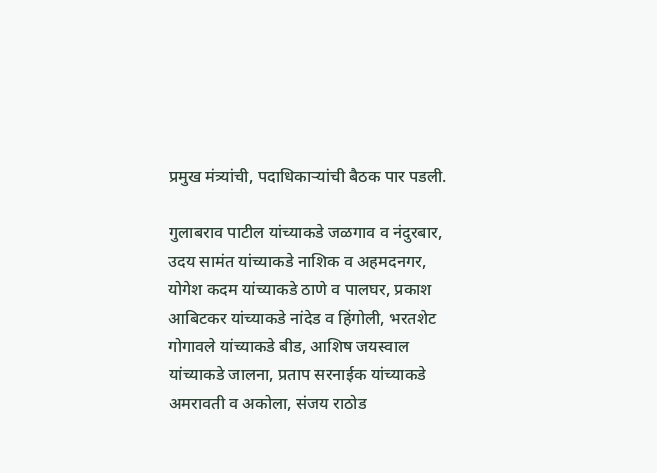प्रमुख मंत्र्यांची, पदाधिकाऱ्यांची बैठक पार पडली.

गुलाबराव पाटील यांच्याकडे जळगाव व नंदुरबार, उदय सामंत यांच्याकडे नाशिक व अहमदनगर, योगेश कदम यांच्याकडे ठाणे व पालघर, प्रकाश आबिटकर यांच्याकडे नांदेड व हिंगोली, भरतशेट गोगावले यांच्याकडे बीड, आशिष जयस्वाल यांच्याकडे जालना, प्रताप सरनाईक यांच्याकडे अमरावती व अकोला, संजय राठोड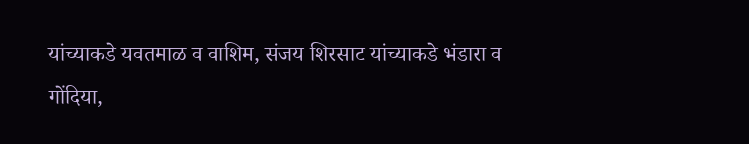यांच्याकडे यवतमाळ व वाशिम, संजय शिरसाट यांच्याकडे भंडारा व गोंदिया,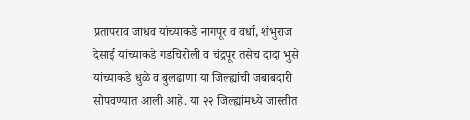प्रतापराव जाधव यांच्याकडे नागपूर व वर्धा, शंभुराज देसाई यांच्याकडे गडचिरोली व चंद्रपूर तसेच दादा भुसे यांच्याकडे धुळे व बुलढाणा या जिल्ह्यांची जबाबदारी सोपवण्यात आली आहे. या २२ जिल्ह्यांमध्ये जास्तीत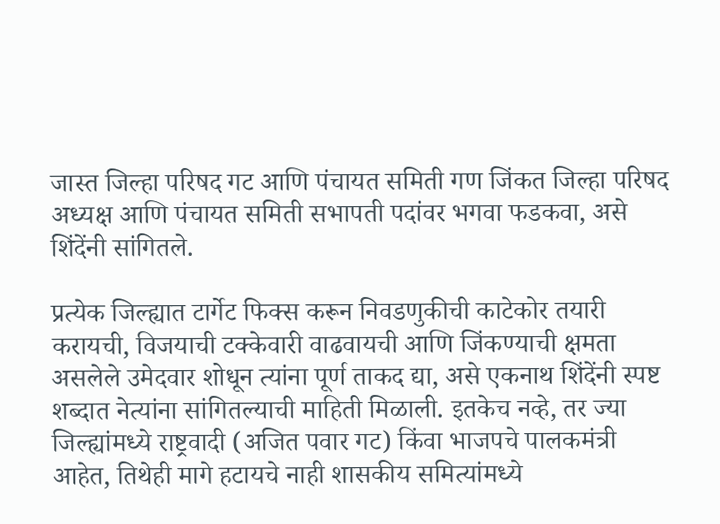जास्त जिल्हा परिषद गट आणि पंचायत समिती गण जिंकत जिल्हा परिषद अध्यक्ष आणि पंचायत समिती सभापती पदांवर भगवा फडकवा, असे शिंदेंनी सांगितले.

प्रत्येक जिल्ह्यात टार्गेट फिक्स करून निवडणुकीची काटेकोर तयारी करायची, विजयाची टक्केवारी वाढवायची आणि जिंकण्याची क्षमता असलेले उमेदवार शोधून त्यांना पूर्ण ताकद द्या, असे एकनाथ शिंदेंनी स्पष्ट शब्दात नेत्यांना सांगितल्याची माहिती मिळाली. इतकेच नव्हे, तर ज्या जिल्ह्यांमध्ये राष्ट्रवादी (अजित पवार गट) किंवा भाजपचे पालकमंत्री आहेत, तिथेही मागे हटायचे नाही शासकीय समित्यांमध्ये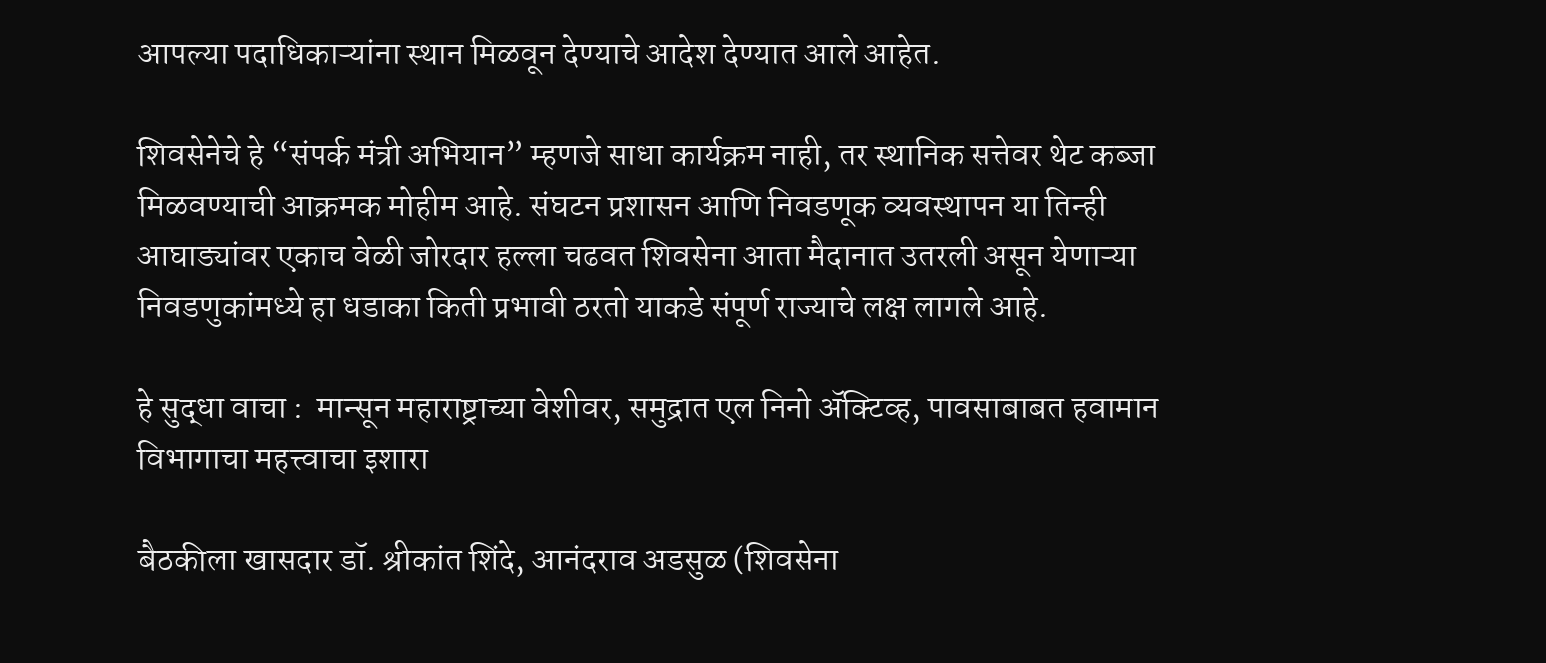आपल्या पदाधिकाऱ्यांना स्थान मिळवून देण्याचे आदेश देण्यात आले आहेत.

शिवसेनेचे हे “संपर्क मंत्री अभियान” म्हणजे साधा कार्यक्रम नाही, तर स्थानिक सत्तेवर थेट कब्जा मिळवण्याची आक्रमक मोहीम आहे. संघटन प्रशासन आणि निवडणूक व्यवस्थापन या तिन्ही आघाड्यांवर एकाच वेळी जोरदार हल्ला चढवत शिवसेना आता मैदानात उतरली असून येणाऱ्या निवडणुकांमध्ये हा धडाका किती प्रभावी ठरतो याकडे संपूर्ण राज्याचे लक्ष लागले आहे.

हे सुद्धा वाचा :  मान्सून महाराष्ट्राच्या वेशीवर, समुद्रात एल निनो ॲक्टिव्ह, पावसाबाबत हवामान विभागाचा महत्त्वाचा इशारा

बैठकीला खासदार डॉ. श्रीकांत शिंदे, आनंदराव अडसुळ (शिवसेना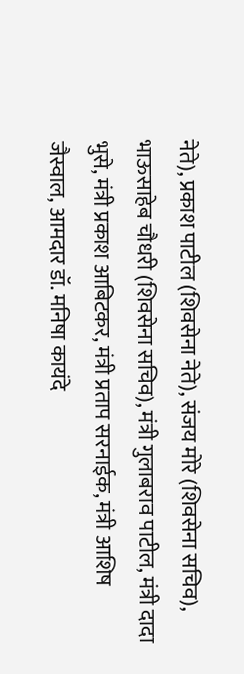नेते), प्रकाश पाटील (शिवसेना नेते), संजय मोरे (शिवसेना सचिव), भाऊसाहेब चौधरी (शिवसेना सचिव), मंत्री गुलाबराव पाटील, मंत्री दादा भुसे, मंत्री प्रकाश आबिटकर, मंत्री प्रताप सरनाईक, मंत्री आशिष जैस्वाल, आमदार डॉ. मनिषा कायंदे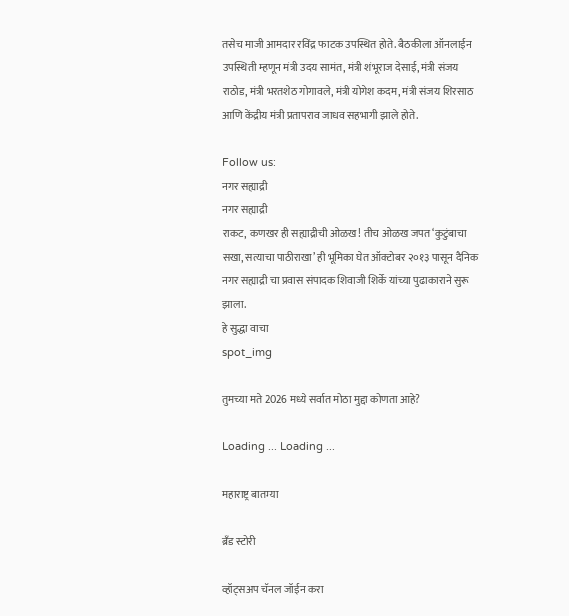तसेच माजी आमदार रविंद्र फाटक उपस्थित होते. बैठकीला ऑनलाईन उपस्थिती म्हणून मंत्री उदय सामंत, मंत्री शंभूराज देसाई, मंत्री संजय राठोड, मंत्री भरतशेठ गोगावले, मंत्री योगेश कदम, मंत्री संजय शिरसाठ आणि केंद्रीय मंत्री प्रतापराव जाधव सहभागी झाले होते.

Follow us:
नगर सह्याद्री
नगर सह्याद्री
राकट, कणखर ही सह्याद्रीची ओळख! तीच ओळख जपत ‘कुटुंबाचा सखा, सत्याचा पाठीराखा’ ही भूमिका घेत ऑक्टोबर २०१३ पासून दैनिक नगर सह्याद्री चा प्रवास संपादक शिवाजी शिर्के यांच्या पुढाकाराने सुरू झाला.
हे सुद्धा वाचा
spot_img

तुमच्या मते 2026 मध्ये सर्वात मोठा मुद्दा कोणता आहे?

Loading ... Loading ...

महाराष्ट्र बातम्या

ब्रँड स्टोरी

व्हॉट्सअप चॅनल जॉईन करा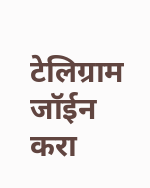टेलिग्राम जॉईन करा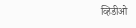व्हिडीओ